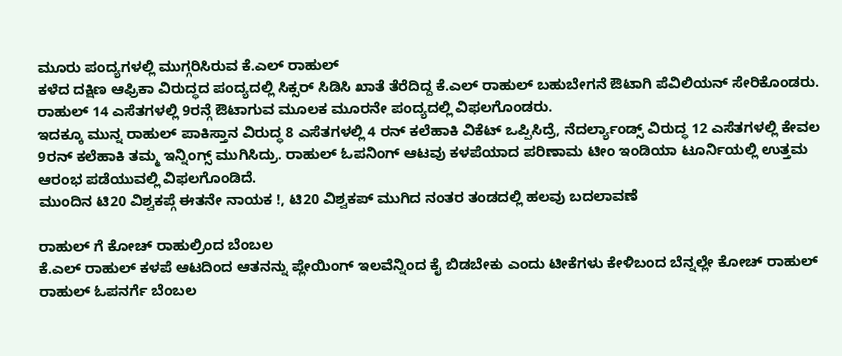ಮೂರು ಪಂದ್ಯಗಳಲ್ಲಿ ಮುಗ್ಗರಿಸಿರುವ ಕೆ.ಎಲ್ ರಾಹುಲ್
ಕಳೆದ ದಕ್ಷಿಣ ಆಫ್ರಿಕಾ ವಿರುದ್ಧದ ಪಂದ್ಯದಲ್ಲಿ ಸಿಕ್ಸರ್ ಸಿಡಿಸಿ ಖಾತೆ ತೆರೆದಿದ್ದ ಕೆ.ಎಲ್ ರಾಹುಲ್ ಬಹುಬೇಗನೆ ಔಟಾಗಿ ಪೆವಿಲಿಯನ್ ಸೇರಿಕೊಂಡರು. ರಾಹುಲ್ 14 ಎಸೆತಗಳಲ್ಲಿ 9ರನ್ಗೆ ಔಟಾಗುವ ಮೂಲಕ ಮೂರನೇ ಪಂದ್ಯದಲ್ಲಿ ವಿಫಲಗೊಂಡರು.
ಇದಕ್ಕೂ ಮುನ್ನ ರಾಹುಲ್ ಪಾಕಿಸ್ತಾನ ವಿರುದ್ಧ 8 ಎಸೆತಗಳಲ್ಲಿ 4 ರನ್ ಕಲೆಹಾಕಿ ವಿಕೆಟ್ ಒಪ್ಪಿಸಿದ್ರೆ, ನೆದರ್ಲ್ಯಾಂಡ್ಸ್ ವಿರುದ್ಧ 12 ಎಸೆತಗಳಲ್ಲಿ ಕೇವಲ 9ರನ್ ಕಲೆಹಾಕಿ ತಮ್ಮ ಇನ್ನಿಂಗ್ಸ್ ಮುಗಿಸಿದ್ರು. ರಾಹುಲ್ ಓಪನಿಂಗ್ ಆಟವು ಕಳಪೆಯಾದ ಪರಿಣಾಮ ಟೀಂ ಇಂಡಿಯಾ ಟೂರ್ನಿಯಲ್ಲಿ ಉತ್ತಮ ಆರಂಭ ಪಡೆಯುವಲ್ಲಿ ವಿಫಲಗೊಂಡಿದೆ.
ಮುಂದಿನ ಟಿ20 ವಿಶ್ವಕಪ್ಗೆ ಈತನೇ ನಾಯಕ !, ಟಿ20 ವಿಶ್ವಕಪ್ ಮುಗಿದ ನಂತರ ತಂಡದಲ್ಲಿ ಹಲವು ಬದಲಾವಣೆ

ರಾಹುಲ್ ಗೆ ಕೋಚ್ ರಾಹುಲ್ರಿಂದ ಬೆಂಬಲ
ಕೆ.ಎಲ್ ರಾಹುಲ್ ಕಳಪೆ ಆಟದಿಂದ ಆತನನ್ನು ಪ್ಲೇಯಿಂಗ್ ಇಲವೆನ್ನಿಂದ ಕೈ ಬಿಡಬೇಕು ಎಂದು ಟೀಕೆಗಳು ಕೇಳಿಬಂದ ಬೆನ್ನಲ್ಲೇ ಕೋಚ್ ರಾಹುಲ್ ರಾಹುಲ್ ಓಪನರ್ಗೆ ಬೆಂಬಲ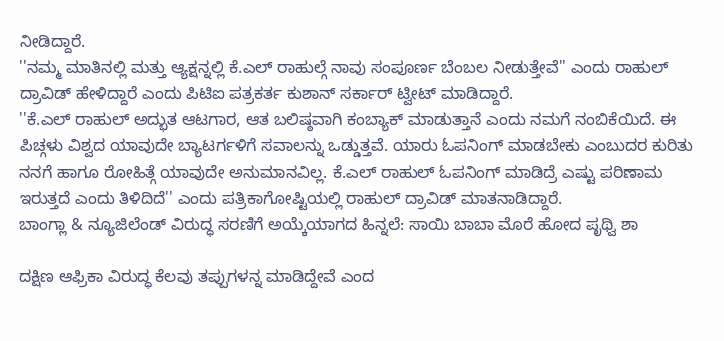ನೀಡಿದ್ದಾರೆ.
''ನಮ್ಮ ಮಾತಿನಲ್ಲಿ ಮತ್ತು ಆ್ಯಕ್ಷನ್ನಲ್ಲಿ ಕೆ.ಎಲ್ ರಾಹುಲ್ಗೆ ನಾವು ಸಂಪೂರ್ಣ ಬೆಂಬಲ ನೀಡುತ್ತೇವೆ'' ಎಂದು ರಾಹುಲ್ ದ್ರಾವಿಡ್ ಹೇಳಿದ್ದಾರೆ ಎಂದು ಪಿಟಿಐ ಪತ್ರಕರ್ತ ಕುಶಾನ್ ಸರ್ಕಾರ್ ಟ್ವೀಟ್ ಮಾಡಿದ್ದಾರೆ.
''ಕೆ.ಎಲ್ ರಾಹುಲ್ ಅದ್ಭುತ ಆಟಗಾರ, ಆತ ಬಲಿಷ್ಠವಾಗಿ ಕಂಬ್ಯಾಕ್ ಮಾಡುತ್ತಾನೆ ಎಂದು ನಮಗೆ ನಂಬಿಕೆಯಿದೆ. ಈ ಪಿಚ್ಗಳು ವಿಶ್ವದ ಯಾವುದೇ ಬ್ಯಾಟರ್ಗಳಿಗೆ ಸವಾಲನ್ನು ಒಡ್ಡುತ್ತವೆ. ಯಾರು ಓಪನಿಂಗ್ ಮಾಡಬೇಕು ಎಂಬುದರ ಕುರಿತು ನನಗೆ ಹಾಗೂ ರೋಹಿತ್ಗೆ ಯಾವುದೇ ಅನುಮಾನವಿಲ್ಲ. ಕೆ.ಎಲ್ ರಾಹುಲ್ ಓಪನಿಂಗ್ ಮಾಡಿದ್ರೆ ಎಷ್ಟು ಪರಿಣಾಮ ಇರುತ್ತದೆ ಎಂದು ತಿಳಿದಿದೆ'' ಎಂದು ಪತ್ರಿಕಾಗೋಷ್ಟಿಯಲ್ಲಿ ರಾಹುಲ್ ದ್ರಾವಿಡ್ ಮಾತನಾಡಿದ್ದಾರೆ.
ಬಾಂಗ್ಲಾ & ನ್ಯೂಜಿಲೆಂಡ್ ವಿರುದ್ಧ ಸರಣಿಗೆ ಅಯ್ಕೆಯಾಗದ ಹಿನ್ನಲೆ: ಸಾಯಿ ಬಾಬಾ ಮೊರೆ ಹೋದ ಪೃಥ್ವಿ ಶಾ

ದಕ್ಷಿಣ ಆಫ್ರಿಕಾ ವಿರುದ್ಧ ಕೆಲವು ತಪ್ಪುಗಳನ್ನ ಮಾಡಿದ್ದೇವೆ ಎಂದ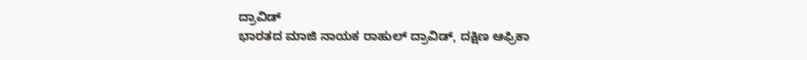ದ್ರಾವಿಡ್
ಭಾರತದ ಮಾಜಿ ನಾಯಕ ರಾಹುಲ್ ದ್ರಾವಿಡ್, ದಕ್ಷಿಣ ಆಫ್ರಿಕಾ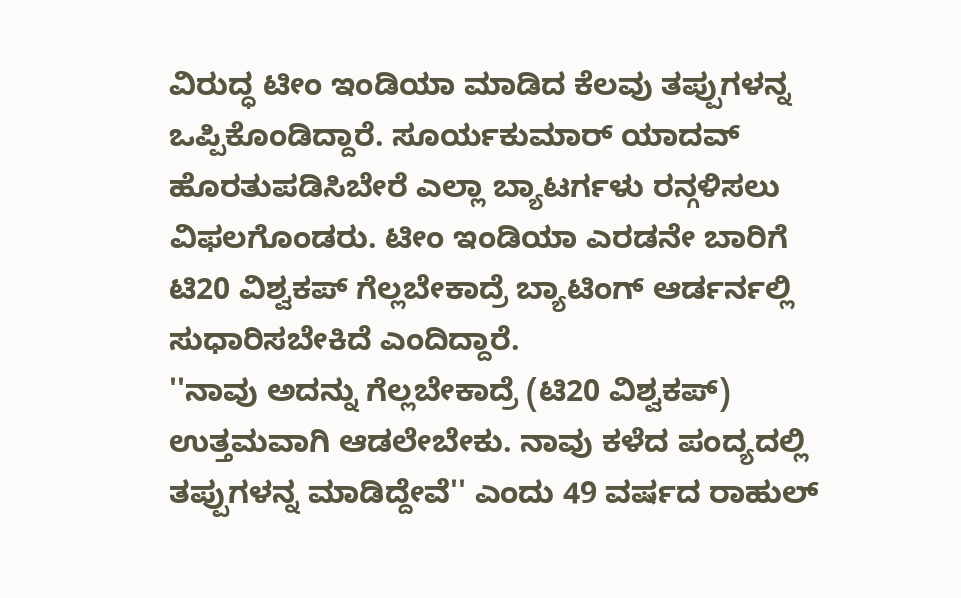ವಿರುದ್ಧ ಟೀಂ ಇಂಡಿಯಾ ಮಾಡಿದ ಕೆಲವು ತಪ್ಪುಗಳನ್ನ ಒಪ್ಪಿಕೊಂಡಿದ್ದಾರೆ. ಸೂರ್ಯಕುಮಾರ್ ಯಾದವ್ ಹೊರತುಪಡಿಸಿಬೇರೆ ಎಲ್ಲಾ ಬ್ಯಾಟರ್ಗಳು ರನ್ಗಳಿಸಲು ವಿಫಲಗೊಂಡರು. ಟೀಂ ಇಂಡಿಯಾ ಎರಡನೇ ಬಾರಿಗೆ ಟಿ20 ವಿಶ್ವಕಪ್ ಗೆಲ್ಲಬೇಕಾದ್ರೆ ಬ್ಯಾಟಿಂಗ್ ಆರ್ಡರ್ನಲ್ಲಿ ಸುಧಾರಿಸಬೇಕಿದೆ ಎಂದಿದ್ದಾರೆ.
''ನಾವು ಅದನ್ನು ಗೆಲ್ಲಬೇಕಾದ್ರೆ (ಟಿ20 ವಿಶ್ವಕಪ್) ಉತ್ತಮವಾಗಿ ಆಡಲೇಬೇಕು. ನಾವು ಕಳೆದ ಪಂದ್ಯದಲ್ಲಿ ತಪ್ಪುಗಳನ್ನ ಮಾಡಿದ್ದೇವೆ'' ಎಂದು 49 ವರ್ಷದ ರಾಹುಲ್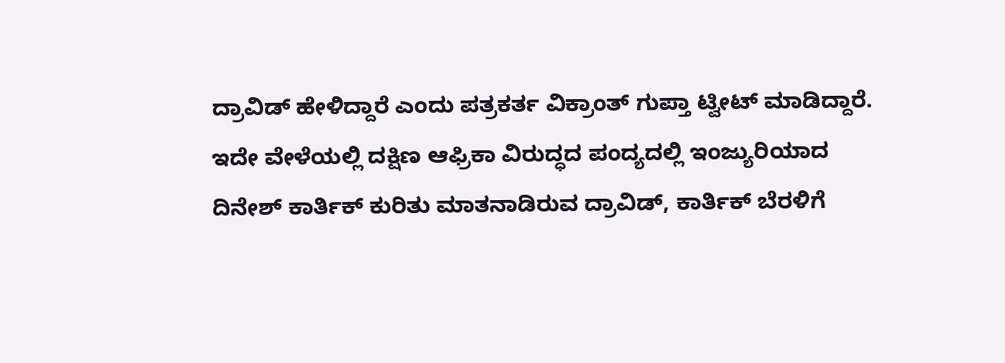ದ್ರಾವಿಡ್ ಹೇಳಿದ್ದಾರೆ ಎಂದು ಪತ್ರಕರ್ತ ವಿಕ್ರಾಂತ್ ಗುಪ್ತಾ ಟ್ವೀಟ್ ಮಾಡಿದ್ದಾರೆ.
ಇದೇ ವೇಳೆಯಲ್ಲಿ ದಕ್ಷಿಣ ಆಫ್ರಿಕಾ ವಿರುದ್ಧದ ಪಂದ್ಯದಲ್ಲಿ ಇಂಜ್ಯುರಿಯಾದ ದಿನೇಶ್ ಕಾರ್ತಿಕ್ ಕುರಿತು ಮಾತನಾಡಿರುವ ದ್ರಾವಿಡ್, ಕಾರ್ತಿಕ್ ಬೆರಳಿಗೆ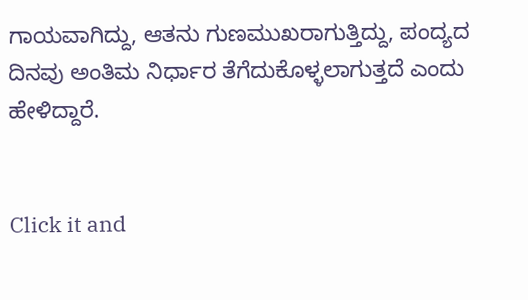ಗಾಯವಾಗಿದ್ದು, ಆತನು ಗುಣಮುಖರಾಗುತ್ತಿದ್ದು, ಪಂದ್ಯದ ದಿನವು ಅಂತಿಮ ನಿರ್ಧಾರ ತೆಗೆದುಕೊಳ್ಳಲಾಗುತ್ತದೆ ಎಂದು ಹೇಳಿದ್ದಾರೆ.


Click it and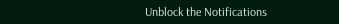Unblock the Notifications